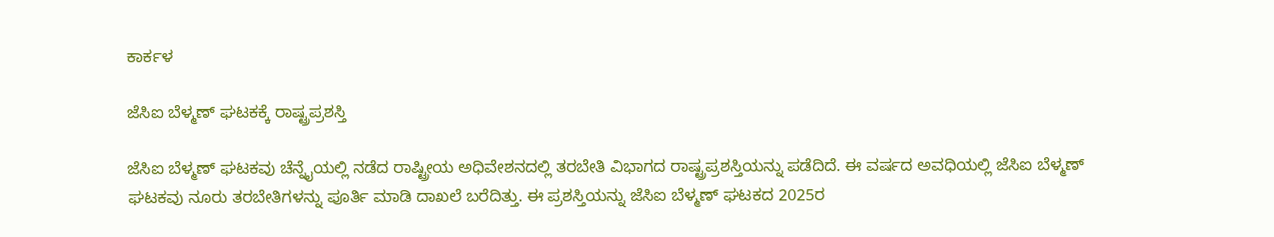ಕಾರ್ಕಳ

ಜೆಸಿಐ ಬೆಳ್ಮಣ್ ಘಟಕಕ್ಕೆ ರಾಷ್ಟ್ರಪ್ರಶಸ್ತಿ

ಜೆಸಿಐ ಬೆಳ್ಮಣ್ ಘಟಕವು ಚೆನ್ನೈಯಲ್ಲಿ ನಡೆದ ರಾಷ್ಟ್ರೀಯ ಅಧಿವೇಶನದಲ್ಲಿ ತರಬೇತಿ ವಿಭಾಗದ ರಾಷ್ಟ್ರಪ್ರಶಸ್ತಿಯನ್ನು ಪಡೆದಿದೆ. ಈ ವರ್ಷದ ಅವಧಿಯಲ್ಲಿ ಜೆಸಿಐ ಬೆಳ್ಮಣ್ ಘಟಕವು ನೂರು ತರಬೇತಿಗಳನ್ನು ಪೂರ್ತಿ ಮಾಡಿ ದಾಖಲೆ ಬರೆದಿತ್ತು. ಈ ಪ್ರಶಸ್ತಿಯನ್ನು ಜೆಸಿಐ ಬೆಳ್ಮಣ್ ಘಟಕದ 2025ರ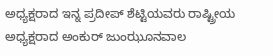ಅಧ್ಯಕ್ಷರಾದ ಇನ್ನ ಪ್ರದೀಪ್ ಶೆಟ್ಟಿಯವರು ರಾಷ್ಟ್ರೀಯ ಅಧ್ಯಕ್ಷರಾದ ಅಂಕುರ್ ಜುಂಝೂನವಾಲ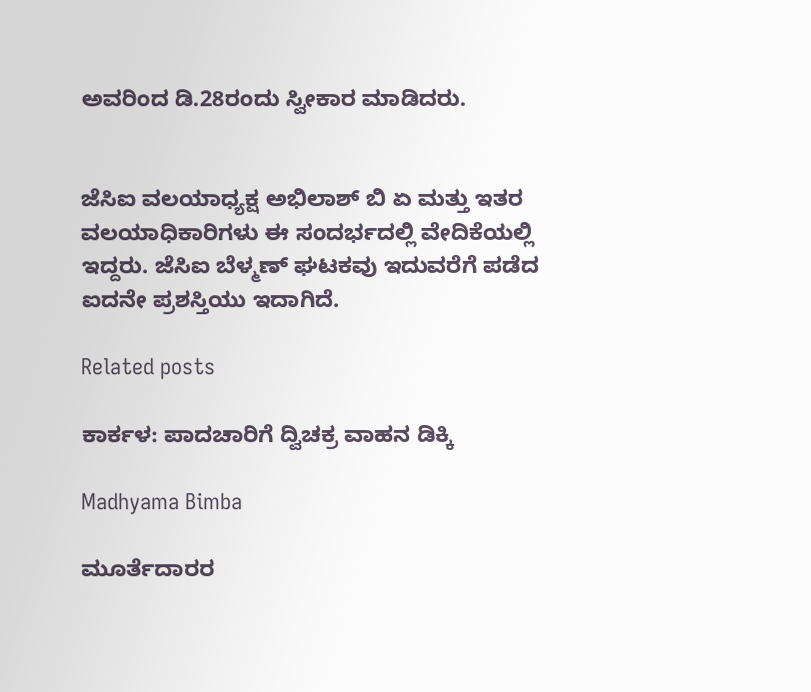ಅವರಿಂದ ಡಿ.28ರಂದು ಸ್ವೀಕಾರ ಮಾಡಿದರು.


ಜೆಸಿಐ ವಲಯಾಧ್ಯಕ್ಷ ಅಭಿಲಾಶ್ ಬಿ ಏ ಮತ್ತು ಇತರ ವಲಯಾಧಿಕಾರಿಗಳು ಈ ಸಂದರ್ಭದಲ್ಲಿ ವೇದಿಕೆಯಲ್ಲಿ ಇದ್ದರು. ಜೆಸಿಐ ಬೆಳ್ಮಣ್ ಘಟಕವು ಇದುವರೆಗೆ ಪಡೆದ ಐದನೇ ಪ್ರಶಸ್ತಿಯು ಇದಾಗಿದೆ.

Related posts

ಕಾರ್ಕಳ: ಪಾದಚಾರಿಗೆ ದ್ವಿಚಕ್ರ ವಾಹನ ಡಿಕ್ಕಿ

Madhyama Bimba

ಮೂರ್ತೆದಾರರ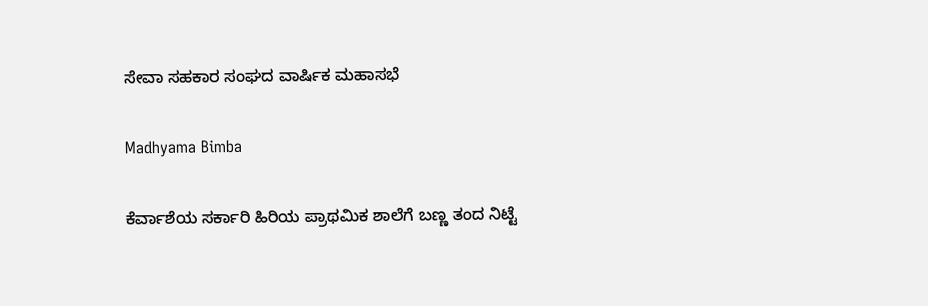ಸೇವಾ ಸಹಕಾರ ಸಂಘದ ವಾರ್ಷಿಕ ಮಹಾಸಭೆ

Madhyama Bimba

ಕೆರ್ವಾಶೆಯ ಸರ್ಕಾರಿ ಹಿರಿಯ ಪ್ರಾಥಮಿಕ ಶಾಲೆಗೆ ಬಣ್ಣ ತಂದ ನಿಟ್ಟೆ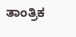ತಾಂತ್ರಿಕ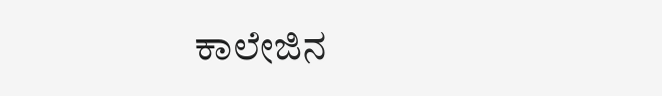ಕಾಲೇಜಿನ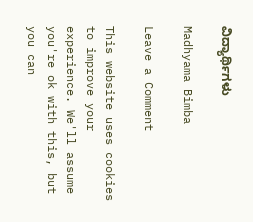ವಿದ್ಯಾರ್ಥಿಗಳು

Madhyama Bimba

Leave a Comment

This website uses cookies to improve your experience. We'll assume you're ok with this, but you can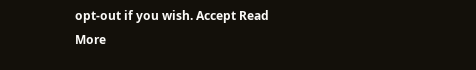opt-out if you wish. Accept Read More